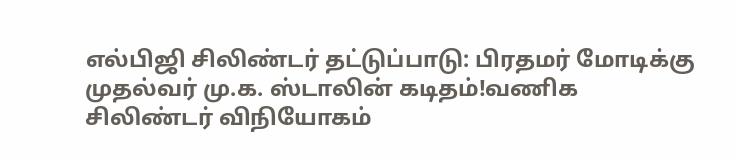எல்பிஜி சிலிண்டர் தட்டுப்பாடு: பிரதமர் மோடிக்கு முதல்வர் மு.க. ஸ்டாலின் கடிதம்!வணிக சிலிண்டர் விநியோகம்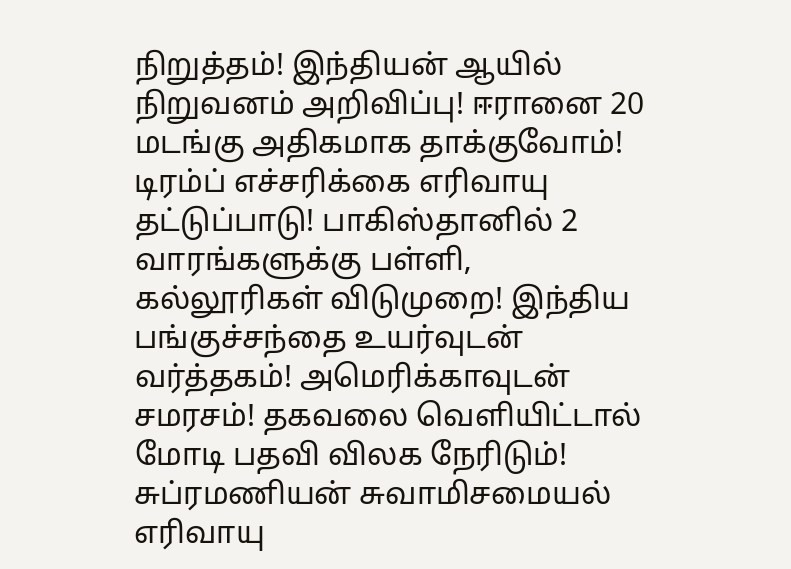நிறுத்தம்! இந்தியன் ஆயில் நிறுவனம் அறிவிப்பு! ஈரானை 20 மடங்கு அதிகமாக தாக்குவோம்! டிரம்ப் எச்சரிக்கை எரிவாயு தட்டுப்பாடு! பாகிஸ்தானில் 2 வாரங்களுக்கு பள்ளி, கல்லூரிகள் விடுமுறை! இந்திய பங்குச்சந்தை உயர்வுடன் வர்த்தகம்! அமெரிக்காவுடன் சமரசம்! தகவலை வெளியிட்டால் மோடி பதவி விலக நேரிடும்! சுப்ரமணியன் சுவாமிசமையல் எரிவாயு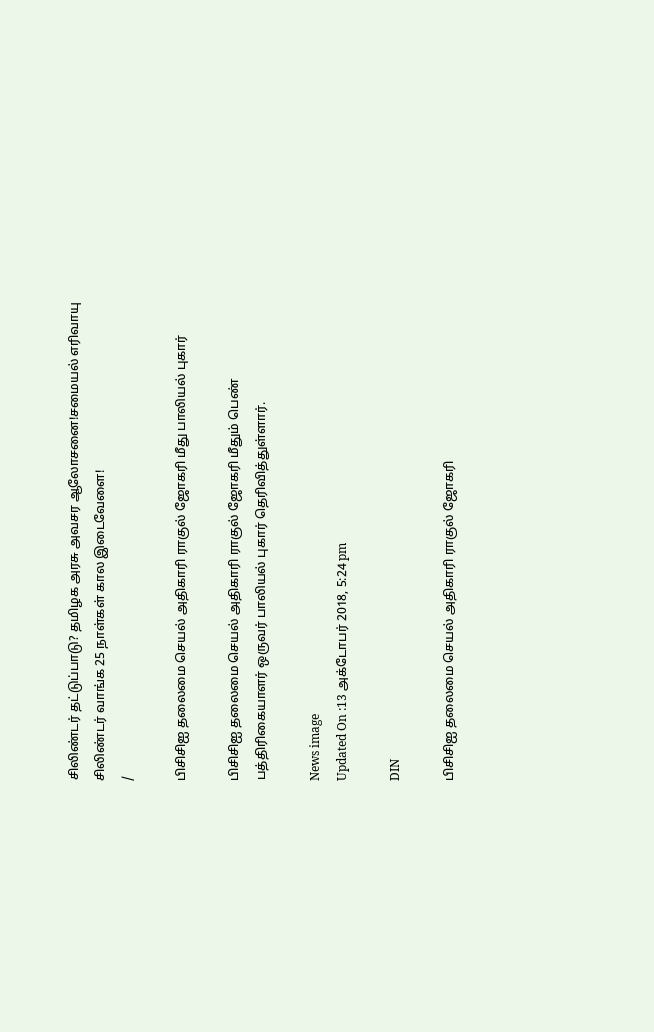சிலிண்டர் தட்டுப்பாடு? தமிழக அரசு அவசர ஆலோசனை!சமையல் எரிவாயு சிலிண்டர் வாங்க 25 நாள்கள் கால இடைவேளை!
/

பிசிசிஐ தலைமை செயல் அதிகாரி ராகுல் ஜோகரி மீது பாலியல் புகார்

பிசிசிஐ தலைமை செயல் அதிகாரி ராகுல் ஜோகரி மீதும் பெண் பத்திரிகையாளர் ஒருவர் பாலியல் புகார் தெரிவித்துள்ளார்.

News image
Updated On :13 அக்டோபர் 2018, 5:24 pm

DIN

பிசிசிஐ தலைமை செயல் அதிகாரி ராகுல் ஜோகரி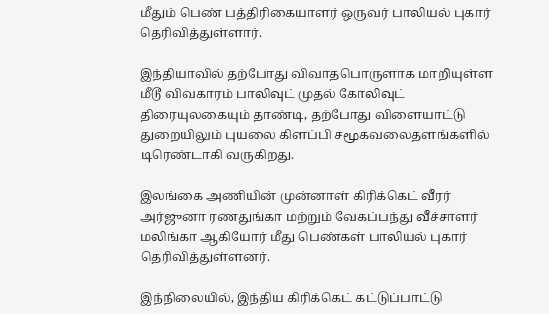மீதும் பெண் பத்திரிகையாளர் ஒருவர் பாலியல் புகார் தெரிவித்துள்ளார்.

இந்தியாவில் தற்போது விவாதபொருளாக மாறியுள்ள மீடூ விவகாரம் பாலிவுட் முதல் கோலிவுட் திரையுலகையும் தாண்டி, தற்போது விளையாட்டு துறையிலும் புயலை கிளப்பி சமூகவலைதளங்களில் டிரெண்டாகி வருகிறது.

இலங்கை அணியின் முன்னாள் கிரிக்கெட் வீரர் அர்ஜுனா ரணதுங்கா மற்றும் வேகப்பந்து வீச்சாளர் மலிங்கா ஆகியோர் மீது பெண்கள் பாலியல் புகார் தெரிவித்துள்ளனர்.

இந்நிலையில், இந்திய கிரிக்கெட் கட்டுப்பாட்டு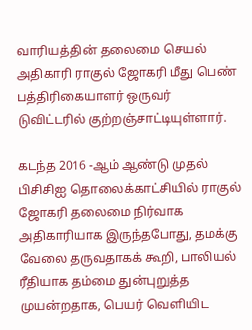வாரியத்தின் தலைமை செயல் அதிகாரி ராகுல் ஜோகரி மீது பெண் பத்திரிகையாளர் ஒருவர் டுவிட்டரில் குற்றஞ்சாட்டியுள்ளார்.

கடந்த 2016 -ஆம் ஆண்டு முதல் பிசிசிஐ தொலைக்காட்சியில் ராகுல் ஜோகரி தலைமை நிர்வாக அதிகாரியாக இருந்தபோது, தமக்கு வேலை தருவதாகக் கூறி, பாலியல் ரீதியாக தம்மை துன்புறுத்த முயன்றதாக, பெயர் வெளியிட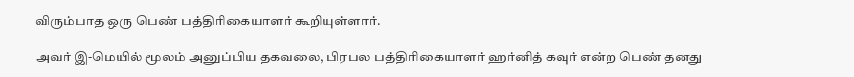விரும்பாத ஒரு பெண் பத்திரிகையாளர் கூறியுள்ளார்.

அவர் இ-மெயில் மூலம் அனுப்பிய தகவலை, பிரபல பத்திரிகையாளர் ஹர்னித் கவுர் என்ற பெண் தனது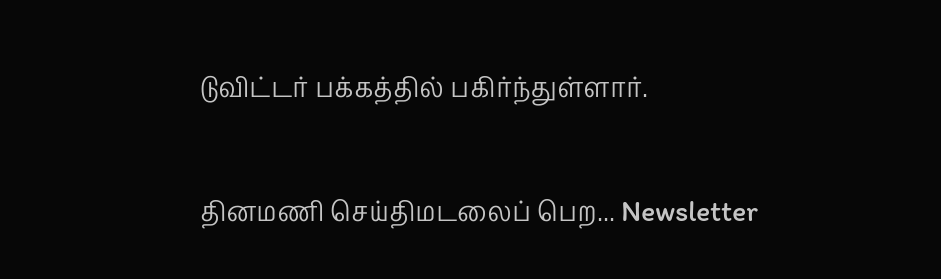டுவிட்டர் பக்கத்தில் பகிர்ந்துள்ளார்.

தினமணி செய்திமடலைப் பெற... Newsletter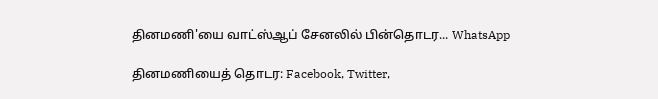தினமணி'யை வாட்ஸ்ஆப் சேனலில் பின்தொடர... WhatsApp

தினமணியைத் தொடர: Facebook, Twitter,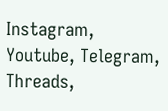Instagram, Youtube, Telegram, Threads,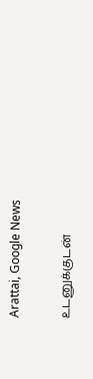Arattai, Google News

உடனுக்குடன்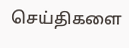செய்திகளை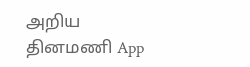அறிய தினமணி App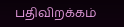பதிவிறக்கம்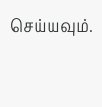செய்யவும்.